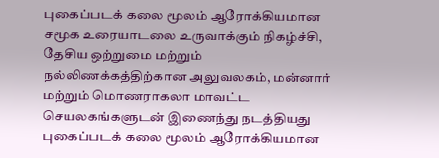புகைப்படக் கலை மூலம் ஆரோக்கியமான சமூக உரையாடலை உருவாக்கும் நிகழ்ச்சி, தேசிய ஒற்றுமை மற்றும் நல்லிணக்கத்திற்கான அலுவலகம், மன்னார் மற்றும் மொணராகலா மாவட்ட செயலகங்களுடன் இணைந்து நடத்தியது
புகைப்படக் கலை மூலம் ஆரோக்கியமான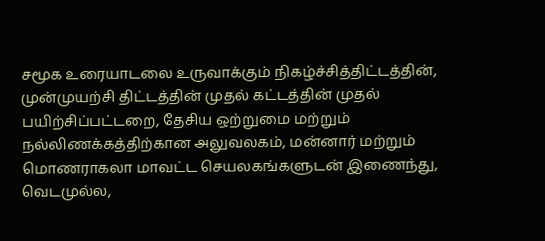சமூக உரையாடலை உருவாக்கும் நிகழ்ச்சித்திட்டத்தின், முன்முயற்சி திட்டத்தின் முதல் கட்டத்தின் முதல் பயிற்சிப்பட்டறை, தேசிய ஒற்றுமை மற்றும் நல்லிணக்கத்திற்கான அலுவலகம், மன்னார் மற்றும் மொணராகலா மாவட்ட செயலகங்களுடன் இணைந்து, வெடமுல்ல,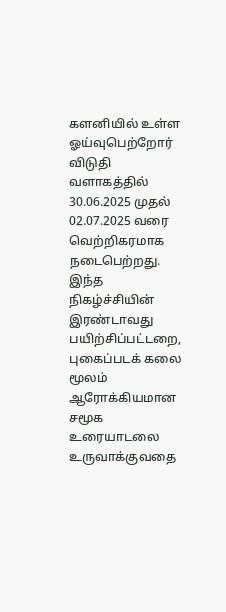களனியில் உள்ள ஓய்வுபெற்றோர் விடுதி வளாகத்தில் 30.06.2025 முதல் 02.07.2025 வரை வெற்றிகரமாக நடைபெற்றது.
இந்த நிகழ்ச்சியின் இரண்டாவது பயிற்சிப்பட்டறை, புகைப்படக் கலை மூலம் ஆரோக்கியமான சமூக உரையாடலை உருவாக்குவதை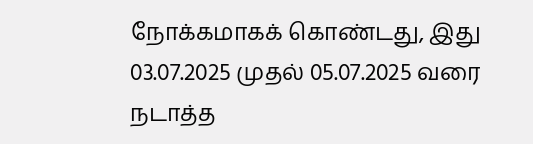நோக்கமாகக் கொண்டது, இது 03.07.2025 முதல் 05.07.2025 வரை நடாத்த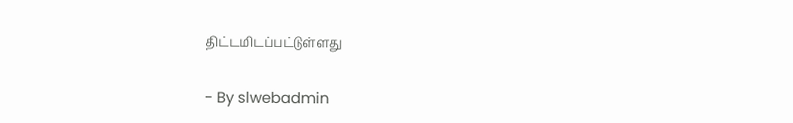திட்டமிடப்பட்டுள்ளது

- By slwebadmin